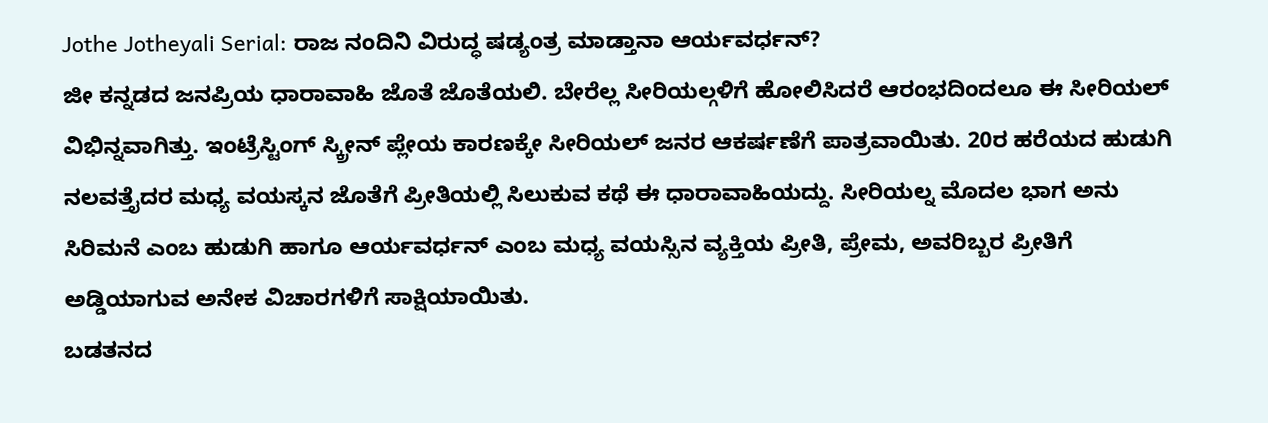Jothe Jotheyali Serial: ರಾಜ ನಂದಿನಿ ವಿರುದ್ಧ ಷಡ್ಯಂತ್ರ ಮಾಡ್ತಾನಾ ಆರ್ಯವರ್ಧನ್?
ಜೀ ಕನ್ನಡದ ಜನಪ್ರಿಯ ಧಾರಾವಾಹಿ ಜೊತೆ ಜೊತೆಯಲಿ. ಬೇರೆಲ್ಲ ಸೀರಿಯಲ್ಗಳಿಗೆ ಹೋಲಿಸಿದರೆ ಆರಂಭದಿಂದಲೂ ಈ ಸೀರಿಯಲ್ ವಿಭಿನ್ನವಾಗಿತ್ತು. ಇಂಟ್ರೆಸ್ಟಿಂಗ್ ಸ್ಕ್ರೀನ್ ಪ್ಲೇಯ ಕಾರಣಕ್ಕೇ ಸೀರಿಯಲ್ ಜನರ ಆಕರ್ಷಣೆಗೆ ಪಾತ್ರವಾಯಿತು. 20ರ ಹರೆಯದ ಹುಡುಗಿ ನಲವತ್ತೈದರ ಮಧ್ಯ ವಯಸ್ಕನ ಜೊತೆಗೆ ಪ್ರೀತಿಯಲ್ಲಿ ಸಿಲುಕುವ ಕಥೆ ಈ ಧಾರಾವಾಹಿಯದ್ದು. ಸೀರಿಯಲ್ನ ಮೊದಲ ಭಾಗ ಅನು ಸಿರಿಮನೆ ಎಂಬ ಹುಡುಗಿ ಹಾಗೂ ಆರ್ಯವರ್ಧನ್ ಎಂಬ ಮಧ್ಯ ವಯಸ್ಸಿನ ವ್ಯಕ್ತಿಯ ಪ್ರೀತಿ, ಪ್ರೇಮ, ಅವರಿಬ್ಬರ ಪ್ರೀತಿಗೆ ಅಡ್ಡಿಯಾಗುವ ಅನೇಕ ವಿಚಾರಗಳಿಗೆ ಸಾಕ್ಷಿಯಾಯಿತು.
ಬಡತನದ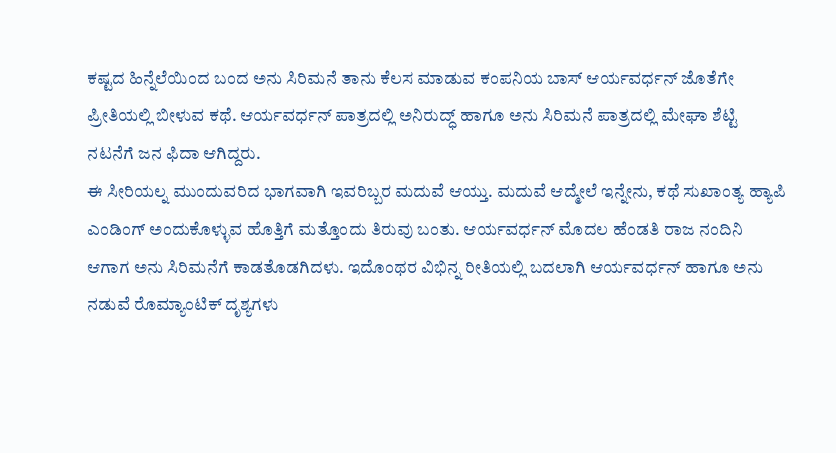ಕಷ್ಟದ ಹಿನ್ನೆಲೆಯಿಂದ ಬಂದ ಅನು ಸಿರಿಮನೆ ತಾನು ಕೆಲಸ ಮಾಡುವ ಕಂಪನಿಯ ಬಾಸ್ ಆರ್ಯವರ್ಧನ್ ಜೊತೆಗೇ ಪ್ರೀತಿಯಲ್ಲಿ ಬೀಳುವ ಕಥೆ. ಆರ್ಯವರ್ಧನ್ ಪಾತ್ರದಲ್ಲಿ ಅನಿರುದ್ಧ್ ಹಾಗೂ ಅನು ಸಿರಿಮನೆ ಪಾತ್ರದಲ್ಲಿ ಮೇಘಾ ಶೆಟ್ಟಿ ನಟನೆಗೆ ಜನ ಫಿದಾ ಆಗಿದ್ದರು.
ಈ ಸೀರಿಯಲ್ನ ಮುಂದುವರಿದ ಭಾಗವಾಗಿ ಇವರಿಬ್ಬರ ಮದುವೆ ಆಯ್ತು. ಮದುವೆ ಆದ್ಮೇಲೆ ಇನ್ನೇನು, ಕಥೆ ಸುಖಾಂತ್ಯ ಹ್ಯಾಪಿ ಎಂಡಿಂಗ್ ಅಂದುಕೊಳ್ಳುವ ಹೊತ್ತಿಗೆ ಮತ್ತೊಂದು ತಿರುವು ಬಂತು. ಆರ್ಯವರ್ಧನ್ ಮೊದಲ ಹೆಂಡತಿ ರಾಜ ನಂದಿನಿ ಆಗಾಗ ಅನು ಸಿರಿಮನೆಗೆ ಕಾಡತೊಡಗಿದಳು. ಇದೊಂಥರ ವಿಭಿನ್ನ ರೀತಿಯಲ್ಲಿ ಬದಲಾಗಿ ಆರ್ಯವರ್ಧನ್ ಹಾಗೂ ಅನು ನಡುವೆ ರೊಮ್ಯಾಂಟಿಕ್ ದೃಶ್ಯಗಳು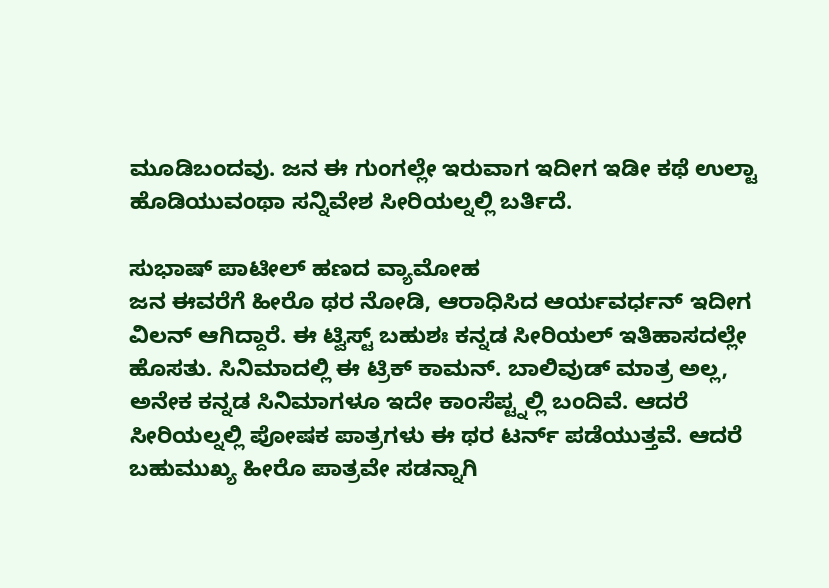ಮೂಡಿಬಂದವು. ಜನ ಈ ಗುಂಗಲ್ಲೇ ಇರುವಾಗ ಇದೀಗ ಇಡೀ ಕಥೆ ಉಲ್ಟಾ ಹೊಡಿಯುವಂಥಾ ಸನ್ನಿವೇಶ ಸೀರಿಯಲ್ನಲ್ಲಿ ಬರ್ತಿದೆ.

ಸುಭಾಷ್ ಪಾಟೀಲ್ ಹಣದ ವ್ಯಾಮೋಹ
ಜನ ಈವರೆಗೆ ಹೀರೊ ಥರ ನೋಡಿ, ಆರಾಧಿಸಿದ ಆರ್ಯವರ್ಧನ್ ಇದೀಗ ವಿಲನ್ ಆಗಿದ್ದಾರೆ. ಈ ಟ್ವಿಸ್ಟ್ ಬಹುಶಃ ಕನ್ನಡ ಸೀರಿಯಲ್ ಇತಿಹಾಸದಲ್ಲೇ ಹೊಸತು. ಸಿನಿಮಾದಲ್ಲಿ ಈ ಟ್ರಿಕ್ ಕಾಮನ್. ಬಾಲಿವುಡ್ ಮಾತ್ರ ಅಲ್ಲ, ಅನೇಕ ಕನ್ನಡ ಸಿನಿಮಾಗಳೂ ಇದೇ ಕಾಂಸೆಪ್ಟ್ನಲ್ಲಿ ಬಂದಿವೆ. ಆದರೆ ಸೀರಿಯಲ್ನಲ್ಲಿ ಪೋಷಕ ಪಾತ್ರಗಳು ಈ ಥರ ಟರ್ನ್ ಪಡೆಯುತ್ತವೆ. ಆದರೆ ಬಹುಮುಖ್ಯ ಹೀರೊ ಪಾತ್ರವೇ ಸಡನ್ನಾಗಿ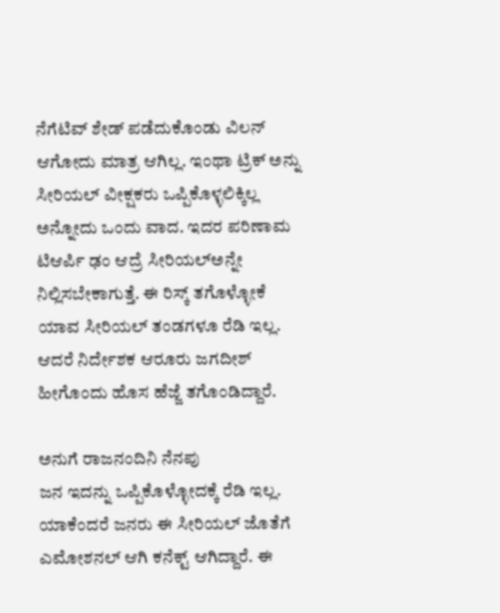ನೆಗೆಟಿವ್ ಶೇಡ್ ಪಡೆದುಕೊಂಡು ವಿಲನ್ ಆಗೋದು ಮಾತ್ರ ಆಗಿಲ್ಲ. ಇಂಥಾ ಟ್ರಿಕ್ ಅನ್ನು ಸೀರಿಯಲ್ ವೀಕ್ಷಕರು ಒಪ್ಪಿಕೊಳ್ಳಲಿಕ್ಕಿಲ್ಲ ಅನ್ನೋದು ಒಂದು ವಾದ. ಇದರ ಪರಿಣಾಮ ಟಿಆರ್ಪಿ ಢಂ ಆದ್ರೆ ಸೀರಿಯಲ್ಅನ್ನೇ ನಿಲ್ಲಿಸಬೇಕಾಗುತ್ತೆ. ಈ ರಿಸ್ಕ್ ತಗೊಳ್ಳೋಕೆ ಯಾವ ಸೀರಿಯಲ್ ತಂಡಗಳೂ ರೆಡಿ ಇಲ್ಲ. ಆದರೆ ನಿರ್ದೇಶಕ ಆರೂರು ಜಗದೀಶ್ ಹೀಗೊಂದು ಹೊಸ ಹೆಜ್ಜೆ ತಗೊಂಡಿದ್ದಾರೆ.

ಅನುಗೆ ರಾಜನಂದಿನಿ ನೆನಪು
ಜನ ಇದನ್ನು ಒಪ್ಪಿಕೊಳ್ಳೋದಕ್ಕೆ ರೆಡಿ ಇಲ್ಲ. ಯಾಕೆಂದರೆ ಜನರು ಈ ಸೀರಿಯಲ್ ಜೊತೆಗೆ ಎಮೋಶನಲ್ ಆಗಿ ಕನೆಕ್ಟ್ ಆಗಿದ್ದಾರೆ. ಈ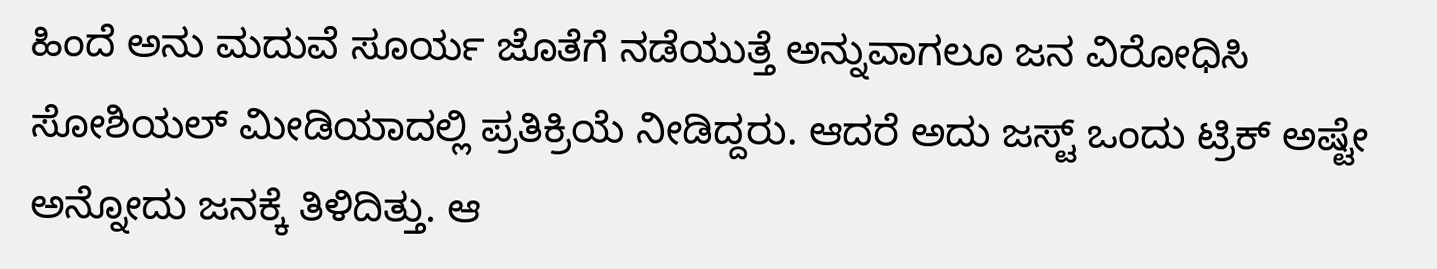ಹಿಂದೆ ಅನು ಮದುವೆ ಸೂರ್ಯ ಜೊತೆಗೆ ನಡೆಯುತ್ತೆ ಅನ್ನುವಾಗಲೂ ಜನ ವಿರೋಧಿಸಿ ಸೋಶಿಯಲ್ ಮೀಡಿಯಾದಲ್ಲಿ ಪ್ರತಿಕ್ರಿಯೆ ನೀಡಿದ್ದರು. ಆದರೆ ಅದು ಜಸ್ಟ್ ಒಂದು ಟ್ರಿಕ್ ಅಷ್ಟೇ ಅನ್ನೋದು ಜನಕ್ಕೆ ತಿಳಿದಿತ್ತು. ಆ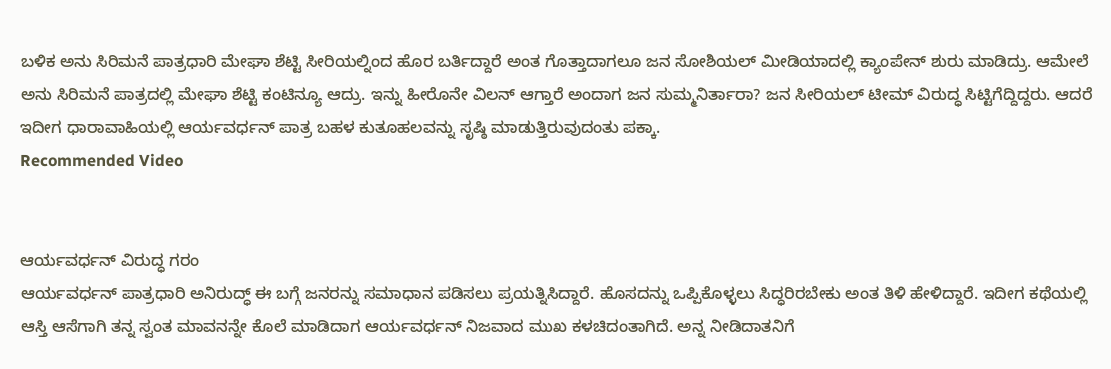ಬಳಿಕ ಅನು ಸಿರಿಮನೆ ಪಾತ್ರಧಾರಿ ಮೇಘಾ ಶೆಟ್ಟಿ ಸೀರಿಯಲ್ನಿಂದ ಹೊರ ಬರ್ತಿದ್ದಾರೆ ಅಂತ ಗೊತ್ತಾದಾಗಲೂ ಜನ ಸೋಶಿಯಲ್ ಮೀಡಿಯಾದಲ್ಲಿ ಕ್ಯಾಂಪೇನ್ ಶುರು ಮಾಡಿದ್ರು. ಆಮೇಲೆ ಅನು ಸಿರಿಮನೆ ಪಾತ್ರದಲ್ಲಿ ಮೇಘಾ ಶೆಟ್ಟಿ ಕಂಟಿನ್ಯೂ ಆದ್ರು. ಇನ್ನು ಹೀರೊನೇ ವಿಲನ್ ಆಗ್ತಾರೆ ಅಂದಾಗ ಜನ ಸುಮ್ಮನಿರ್ತಾರಾ? ಜನ ಸೀರಿಯಲ್ ಟೀಮ್ ವಿರುದ್ಧ ಸಿಟ್ಟಿಗೆದ್ದಿದ್ದರು. ಆದರೆ ಇದೀಗ ಧಾರಾವಾಹಿಯಲ್ಲಿ ಆರ್ಯವರ್ಧನ್ ಪಾತ್ರ ಬಹಳ ಕುತೂಹಲವನ್ನು ಸೃಷ್ಠಿ ಮಾಡುತ್ತಿರುವುದಂತು ಪಕ್ಕಾ.
Recommended Video


ಆರ್ಯವರ್ಧನ್ ವಿರುದ್ಧ ಗರಂ
ಆರ್ಯವರ್ಧನ್ ಪಾತ್ರಧಾರಿ ಅನಿರುದ್ಧ್ ಈ ಬಗ್ಗೆ ಜನರನ್ನು ಸಮಾಧಾನ ಪಡಿಸಲು ಪ್ರಯತ್ನಿಸಿದ್ದಾರೆ. ಹೊಸದನ್ನು ಒಪ್ಪಿಕೊಳ್ಳಲು ಸಿದ್ಧರಿರಬೇಕು ಅಂತ ತಿಳಿ ಹೇಳಿದ್ದಾರೆ. ಇದೀಗ ಕಥೆಯಲ್ಲಿ ಆಸ್ತಿ ಆಸೆಗಾಗಿ ತನ್ನ ಸ್ವಂತ ಮಾವನನ್ನೇ ಕೊಲೆ ಮಾಡಿದಾಗ ಆರ್ಯವರ್ಧನ್ ನಿಜವಾದ ಮುಖ ಕಳಚಿದಂತಾಗಿದೆ. ಅನ್ನ ನೀಡಿದಾತನಿಗೆ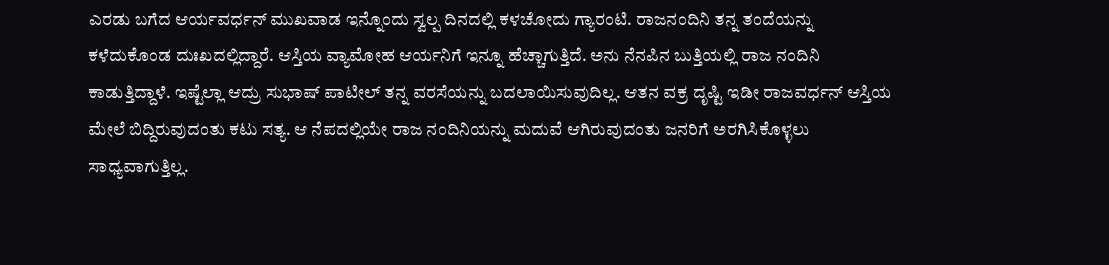ಎರಡು ಬಗೆದ ಆರ್ಯವರ್ಧನ್ ಮುಖವಾಡ ಇನ್ನೊಂದು ಸ್ವಲ್ಪ ದಿನದಲ್ಲಿ ಕಳಚೋದು ಗ್ಯಾರಂಟಿ. ರಾಜನಂದಿನಿ ತನ್ನ ತಂದೆಯನ್ನು ಕಳೆದುಕೊಂಡ ದುಃಖದಲ್ಲಿದ್ದಾರೆ. ಆಸ್ತಿಯ ವ್ಯಾಮೋಹ ಆರ್ಯನಿಗೆ ಇನ್ನೂ ಹೆಚ್ಚಾಗುತ್ತಿದೆ. ಅನು ನೆನಪಿನ ಬುತ್ತಿಯಲ್ಲಿ ರಾಜ ನಂದಿನಿ ಕಾಡುತ್ತಿದ್ದಾಳೆ. ಇಷ್ಟೆಲ್ಲಾ ಆದ್ರು ಸುಭಾಷ್ ಪಾಟೀಲ್ ತನ್ನ ವರಸೆಯನ್ನು ಬದಲಾಯಿಸುವುದಿಲ್ಲ. ಆತನ ವಕ್ರ ದೃಷ್ಟಿ ಇಡೀ ರಾಜವರ್ಧನ್ ಆಸ್ತಿಯ ಮೇಲೆ ಬಿದ್ದಿರುವುದಂತು ಕಟು ಸತ್ಯ. ಆ ನೆಪದಲ್ಲಿಯೇ ರಾಜ ನಂದಿನಿಯನ್ನು ಮದುವೆ ಆಗಿರುವುದಂತು ಜನರಿಗೆ ಅರಗಿಸಿಕೊಳ್ಳಲು ಸಾಧ್ಯವಾಗುತ್ತಿಲ್ಲ.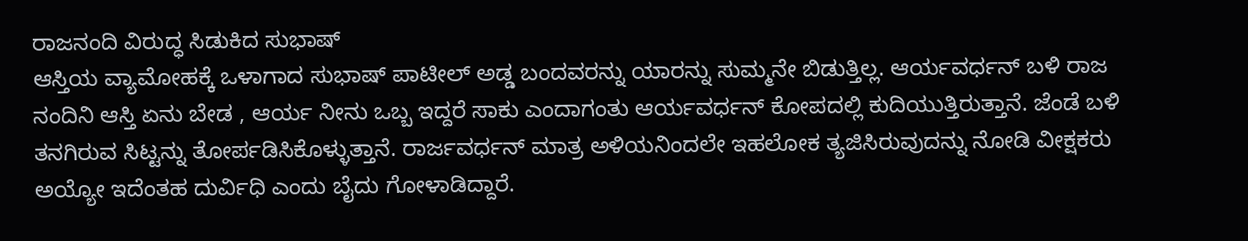ರಾಜನಂದಿ ವಿರುದ್ಧ ಸಿಡುಕಿದ ಸುಭಾಷ್
ಆಸ್ತಿಯ ವ್ಯಾಮೋಹಕ್ಕೆ ಒಳಾಗಾದ ಸುಭಾಷ್ ಪಾಟೀಲ್ ಅಡ್ಡ ಬಂದವರನ್ನು ಯಾರನ್ನು ಸುಮ್ಮನೇ ಬಿಡುತ್ತಿಲ್ಲ. ಆರ್ಯವರ್ಧನ್ ಬಳಿ ರಾಜ ನಂದಿನಿ ಆಸ್ತಿ ಏನು ಬೇಡ , ಆರ್ಯ ನೀನು ಒಬ್ಬ ಇದ್ದರೆ ಸಾಕು ಎಂದಾಗಂತು ಆರ್ಯವರ್ಧನ್ ಕೋಪದಲ್ಲಿ ಕುದಿಯುತ್ತಿರುತ್ತಾನೆ. ಜೆಂಡೆ ಬಳಿ ತನಗಿರುವ ಸಿಟ್ಟನ್ನು ತೋರ್ಪಡಿಸಿಕೊಳ್ಳುತ್ತಾನೆ. ರಾರ್ಜವರ್ಧನ್ ಮಾತ್ರ ಅಳಿಯನಿಂದಲೇ ಇಹಲೋಕ ತ್ಯಜಿಸಿರುವುದನ್ನು ನೋಡಿ ವೀಕ್ಷಕರು ಅಯ್ಯೋ ಇದೆಂತಹ ದುರ್ವಿಧಿ ಎಂದು ಬೈದು ಗೋಳಾಡಿದ್ದಾರೆ.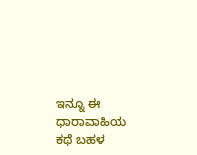ಇನ್ನೂ ಈ ಧಾರಾವಾಹಿಯ ಕಥೆ ಬಹಳ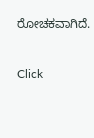ರೋಚಕವಾಗಿದೆ.


Click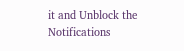it and Unblock the Notifications